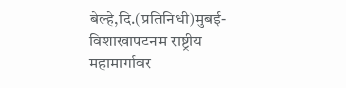बेल्हे,दि.(प्रतिनिधी)मुबई-विशाखापटनम राष्ट्रीय महामार्गावर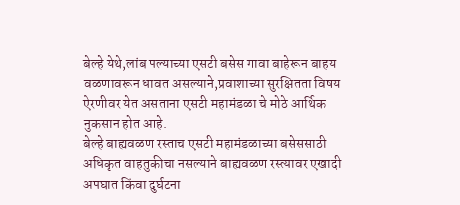बेल्हे येथे,लांब पल्याच्या एसटी बसेस गावा बाहेरून बाहय वळणावरून धावत असल्याने,प्रवाशाच्या सुरक्षितता विषय ऐरणीवर येत असताना एसटी महामंडळा चे मोठे आर्थिक नुकसान होत आहे.
बेल्हे बाह्यवळण रस्ताच एसटी महामंडळाच्या बसेससाठी अधिकृत वाहतुकीचा नसल्याने बाह्यवळण रस्त्यावर एखादी अपघात किंवा दुर्घटना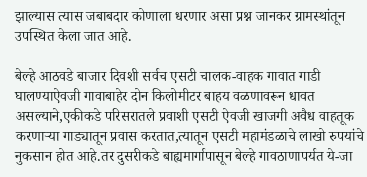झाल्यास त्यास जबाबदार कोणाला धरणार असा प्रश्न जानकर ग्रामस्थांतून उपस्थित केला जात आहे.

बेल्हे आठवडे बाजार दिवशी सर्वच एसटी चालक-वाहक गावात गाडी घालण्याऐवजी गावाबाहेर दोन किलोमीटर बाहय वळणावरून धावत असल्याने,एकीकडे परिसरातले प्रवाशी एसटी ऐवजी खाजगी अवैध वाहतूक करणाऱ्या गाड्यातून प्रवास करतात,त्यातून एसटी महामंडळाचे लाखो रुपयांचे नुकसान होत आहे.तर दुसरीकडे बाह्यमार्गापासून बेल्हे गावठाणापर्यत ये-जा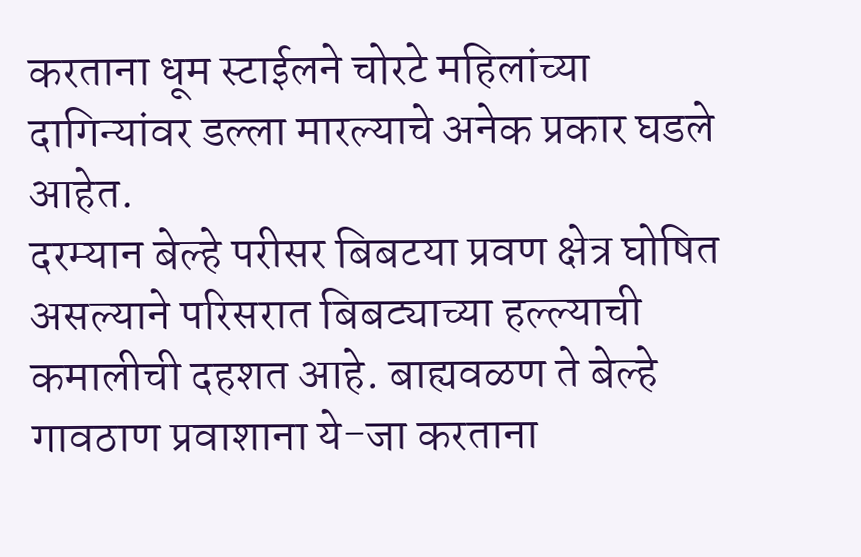करताना धूम स्टाईलने चोरटे महिलांच्या दागिन्यांवर डल्ला मारल्याचे अनेक प्रकार घडले आहेत.
दरम्यान बेल्हे परीसर बिबटया प्रवण क्षेत्र घोषित असल्याने परिसरात बिबट्याच्या हल्ल्याची कमालीची दहशत आहे. बाह्यवळण ते बेल्हे गावठाण प्रवाशाना ये-जा करताना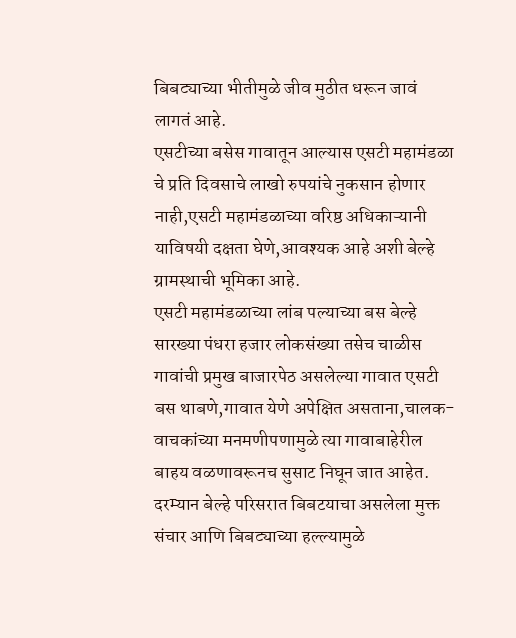बिबट्याच्या भीतीमुळे जीव मुठीत धरून जावं लागतं आहे.
एसटीच्या बसेस गावातून आल्यास एसटी महामंडळा चे प्रति दिवसाचे लाखो रुपयांचे नुकसान होणार नाही,एसटी महामंडळाच्या वरिष्ठ अधिकाऱ्यानी याविषयी दक्षता घेणे,आवश्यक आहे अशी बेल्हे ग्रामस्थाची भूमिका आहे.
एसटी महामंडळाच्या लांब पल्याच्या बस बेल्हे सारख्या पंधरा हजार लोकसंख्या तसेच चाळीस गावांची प्रमुख बाजारपेठ असलेल्या गावात एसटी बस थाबणे,गावात येणे अपेक्षित असताना,चालक-वाचकांच्या मनमणीपणामुळे त्या गावाबाहेरील बाहय वळणावरूनच सुसाट निघून जात आहेत.
दरम्यान बेल्हे परिसरात बिबटयाचा असलेला मुक्त संचार आणि बिबट्याच्या हल्ल्यामुळे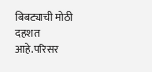बिबट्याची मोठी दहशत आहे.परिसर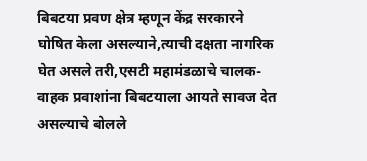बिबटया प्रवण क्षेत्र म्हणून केंद्र सरकारने घोषित केला असल्याने,त्याची दक्षता नागरिक घेत असले तरी,एसटी महामंडळाचे चालक-वाहक प्रवाशांना बिबटयाला आयते सावज देत असल्याचे बोलले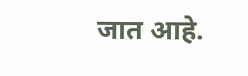जात आहे.